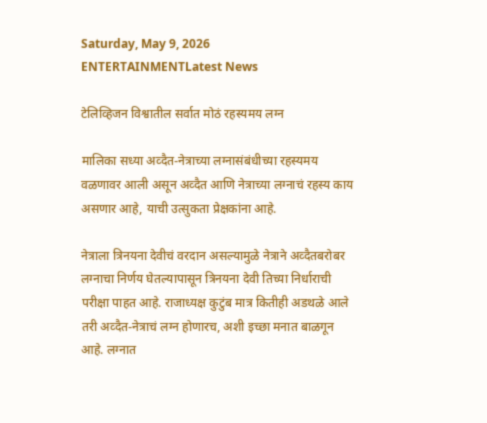Saturday, May 9, 2026
ENTERTAINMENTLatest News

टेलिव्हिजन विश्वातील सर्वात मोठं रहस्यमय लग्न

मालिका सध्या अव्दैत-नेत्राच्या लग्नासंबंधीच्या रहस्यमय वळणावर आली असून अव्दैत आणि नेत्राच्या लग्नाचं रहस्य काय असणार आहे, याची उत्सुकता प्रेक्षकांना आहे.

नेत्राला त्रिनयना देवीचं वरदान असल्यामुळे नेत्राने अव्दैतबरोबर लग्नाचा निर्णय घेतल्यापासून त्रिनयना देवी तिच्या निर्धाराची परीक्षा पाहत आहे. राजाध्यक्ष कुटुंब मात्र कितीही अडथळे आले तरी अव्दैत-नेत्राचं लग्न होणारच, अशी इच्छा मनात बाळगून आहे. लग्नात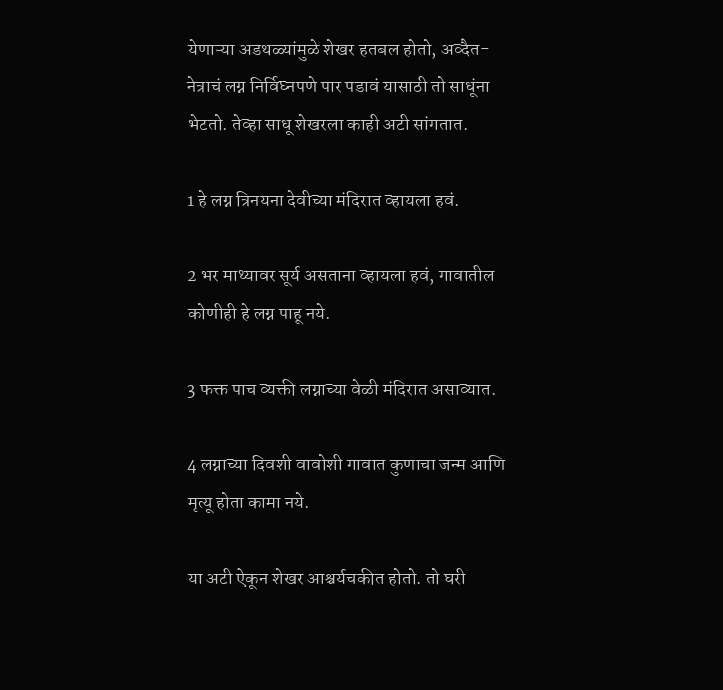येणाऱ्या अडथळ्यांमुळे शेखर हतबल होतो, अव्दैत-नेत्राचं लग्न निर्विघ्नपणे पार पडावं यासाठी तो साधूंना भेटतो. तेव्हा साधू शेखरला काही अटी सांगतात.

1 हे लग्न त्रिनयना देवीच्या मंदिरात व्हायला हवं.

2 भर माथ्यावर सूर्य असताना व्हायला हवं, गावातील कोणीही हे लग्न पाहू नये.

3 फक्त पाच व्यक्ती लग्नाच्या वेळी मंदिरात असाव्यात.

4 लग्नाच्या दिवशी वावोशी गावात कुणाचा जन्म आणि मृत्यू होता कामा नये.

या अटी ऐकून शेखर आश्चर्यचकीत होतो. तो घरी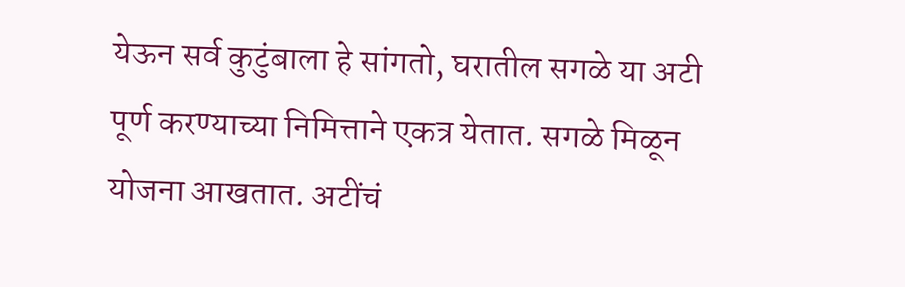येऊन सर्व कुटुंबाला हे सांगतो, घरातील सगळे या अटी पूर्ण करण्याच्या निमित्ताने एकत्र येतात. सगळे मिळून योजना आखतात. अटींचं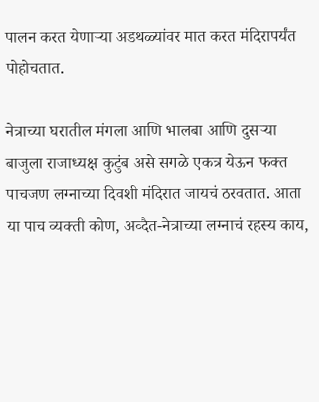पालन करत येणाऱ्या अडथळ्यांवर मात करत मंदिरापर्यंत पोहोचतात.

नेत्राच्या घरातील मंगला आणि भालबा आणि दुसऱ्या बाजुला राजाध्यक्ष कुटुंब असे सगळे एकत्र येऊन फक्त पाचजण लग्नाच्या दिवशी मंदिरात जायचं ठरवतात. आता या पाच व्यक्ती कोण, अव्दैत-नेत्राच्या लग्नाचं रहस्य काय,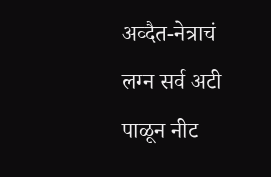अव्दैत-नेत्राचं लग्न सर्व अटी पाळून नीट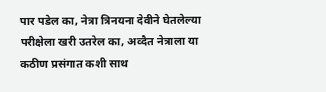पार पडेल का, नेत्रा त्रिनयना देवीने घेतलेल्या परीक्षेला खरी उतरेल का, अव्दैत नेत्राला या कठीण प्रसंगात कशी साथ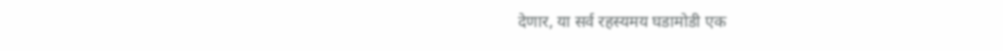देणार, या सर्व रहस्यमय घडामोडी एक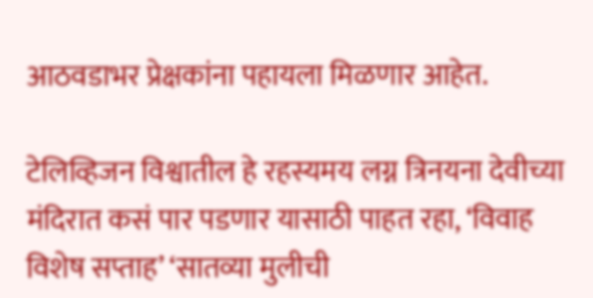आठवडाभर प्रेक्षकांना पहायला मिळणार आहेत.

टेलिव्हिजन विश्वातील हे रहस्यमय लग्न त्रिनयना देवीच्या मंदिरात कसं पार पडणार यासाठी पाहत रहा, ‘विवाह विशेष सप्ताह’ ‘सातव्या मुलीची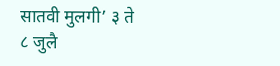सातवी मुलगी’ ३ ते ८ जुलै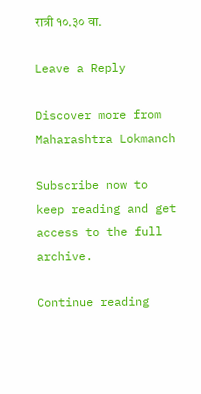रात्री १०.३० वा.

Leave a Reply

Discover more from Maharashtra Lokmanch

Subscribe now to keep reading and get access to the full archive.

Continue reading